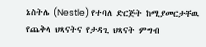ኔስትሌ (Nestle) የተባለ ድርጅት ከሚያመርታቸዉ የጨቅላ ህጻናትና የታዳጊ ህጻናት ምግብ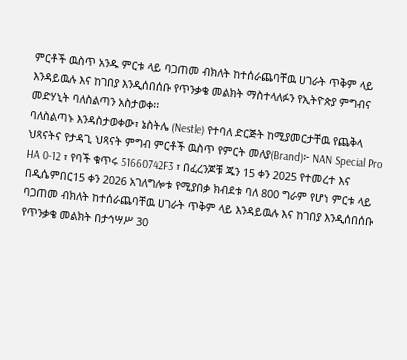ምርቶች ዉስጥ አንዱ ምርቱ ላይ ባጋጠመ ብክለት ከተሰራጨባቸዉ ሀገራት ጥቅም ላይ እንዳይዉሉ እና ከገበያ እንዲሰበሰቡ የጥንቃቄ መልክት ማስተላለፉን የኢትዮጵያ ምግብና መድሃኒት ባለስልጣን አስታወቀ፡፡
ባለስልጣኑ እንዳስታወቀው፣ ኔስትሌ (Nestle) የተባለ ድርጅት ከሚያመርታቸዉ የጨቅላ ህጻናትና የታዳጊ ህጻናት ምግብ ምርቶች ዉስጥ የምርት መለያ(Brand)፦ NAN Special Pro HA 0-12 ፣ የባች ቁጥሩ 51660742F3 ፣ በፈረንጆቹ ጁን 15 ቀን 2025 የተመረተ እና በዲሴምበር15 ቀን 2026 አገለግሎቱ የሚያበቃ ክብደቱ ባለ 800 ግራም የሆነ ምርቱ ላይ ባጋጠመ ብክለት ከተሰራጨባቸዉ ሀገራት ጥቅም ላይ እንዳይዉሉ እና ከገበያ እንዲሰበሰቡ የጥንቃቄ መልክት በታኅሣሥ 30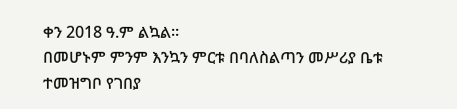ቀን 2018 ዓ.ም ልኳል፡፡
በመሆኑም ምንም እንኳን ምርቱ በባለስልጣን መሥሪያ ቤቱ ተመዝግቦ የገበያ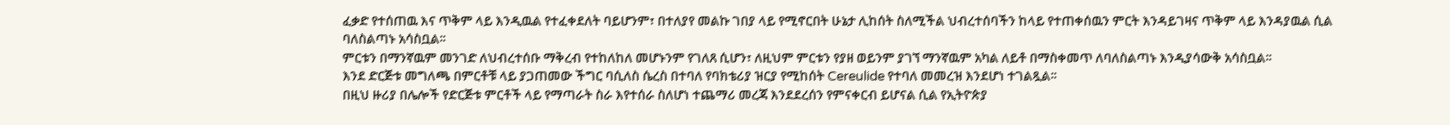ፈቃድ የተሰጠዉ እና ጥቅም ላይ እንዲዉል የተፈቀደለት ባይሆንም፣ በተለያየ መልኩ ገበያ ላይ የሚኖርበት ሁኔታ ሊከሰት ስለሚችል ህብረተሰባችን ከላይ የተጠቀሰዉን ምርት እንዳይገዛና ጥቅም ላይ እንዳያዉል ሲል ባለስልጣኑ አሳስቧል፡፡
ምርቱን በማንኛዉም መንገድ ለህብረተሰቡ ማቅረብ የተከለከለ መሆኑንም የገለጸ ሲሆን፣ ለዚህም ምርቱን የያዘ ወይንም ያገኘ ማንኛዉም አካል ለይቶ በማስቀመጥ ለባለስልጣኑ እንዲያሳውቅ አሳስቧል፡፡
እንደ ድርጅቱ መግለጫ በምርቶቹ ላይ ያጋጠመው ችግር ባሲለስ ሴረስ በተባለ የባክቴሪያ ዝርያ የሚከሰት Cereulide የተባለ መመረዝ እንደሆነ ተገልጿል፡፡
በዚህ ዙሪያ በሌሎች የድርጅቱ ምርቶች ላይ የማጣራት ስራ እየተሰራ ስለሆነ ተጨማሪ መረጃ እንደደረሰን የምናቀርብ ይሆናል ሲል የኢትዮጵያ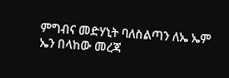ምግብና መድሃኒት ባለስልጣን ለኤ ኤም ኤን በላከው መረጃ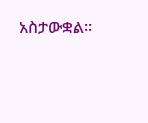አስታውቋል፡፡